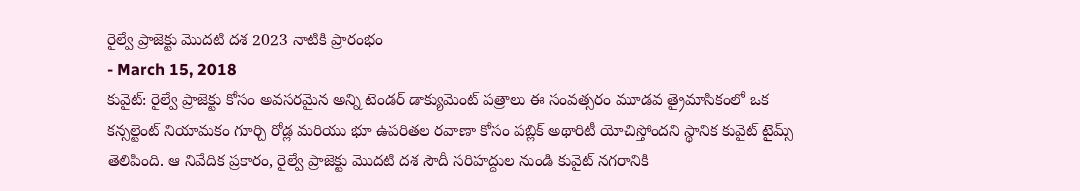రైల్వే ప్రాజెక్టు మొదటి దశ 2023 నాటికి ప్రారంభం
- March 15, 2018
కువైట్: రైల్వే ప్రాజెక్టు కోసం అవసరమైన అన్ని టెండర్ డాక్యుమెంట్ పత్రాలు ఈ సంవత్సరం మూడవ త్రైమాసికంలో ఒక కన్సల్టెంట్ నియామకం గూర్చి రోడ్ల మరియు భూ ఉపరితల రవాణా కోసం పబ్లిక్ అథారిటీ యోచిస్తోందని స్థానిక కువైట్ టైమ్స్ తెలిపింది. ఆ నివేదిక ప్రకారం, రైల్వే ప్రాజెక్టు మొదటి దశ సౌదీ సరిహద్దుల నుండి కువైట్ నగరానికి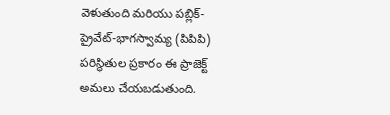వెళుతుంది మరియు పబ్లిక్-ప్రైవేట్-భాగస్వామ్య (పిపిపి) పరిస్థితుల ప్రకారం ఈ ప్రాజెక్ట్ అమలు చేయబడుతుంది.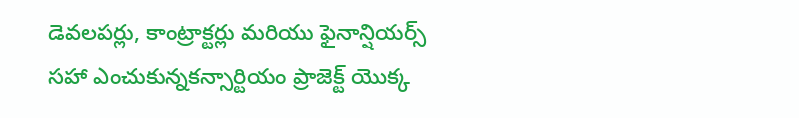డెవలపర్లు, కాంట్రాక్టర్లు మరియు ఫైనాన్షియర్స్ సహా ఎంచుకున్నకన్సార్టియం ప్రాజెక్ట్ యొక్క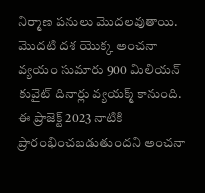నిర్మాణ పనులు మొదలవుతాయి. మొదటి దశ యొక్క అంచనా వ్యయం సుమారు 900 మిలియన్ కువైట్ దినార్లు వ్యయక్మ్ కానుంది. ఈ ప్రాజెక్ట్ 2023 నాటికి ప్రారంభించబడుతుందని అంచనా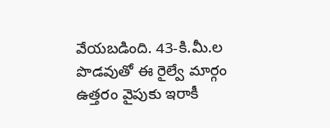వేయబడింది. 43-కి.మీ.ల పొడవుతో ఈ రైల్వే మార్గం ఉత్తరం వైపుకు ఇరాకీ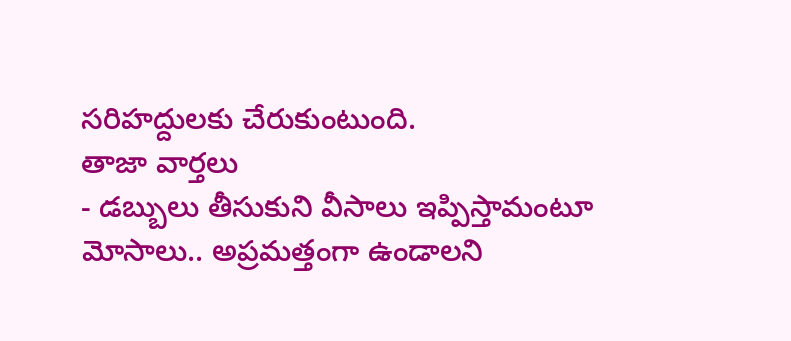సరిహద్దులకు చేరుకుంటుంది.
తాజా వార్తలు
- డబ్బులు తీసుకుని వీసాలు ఇప్పిస్తామంటూ మోసాలు.. అప్రమత్తంగా ఉండాలని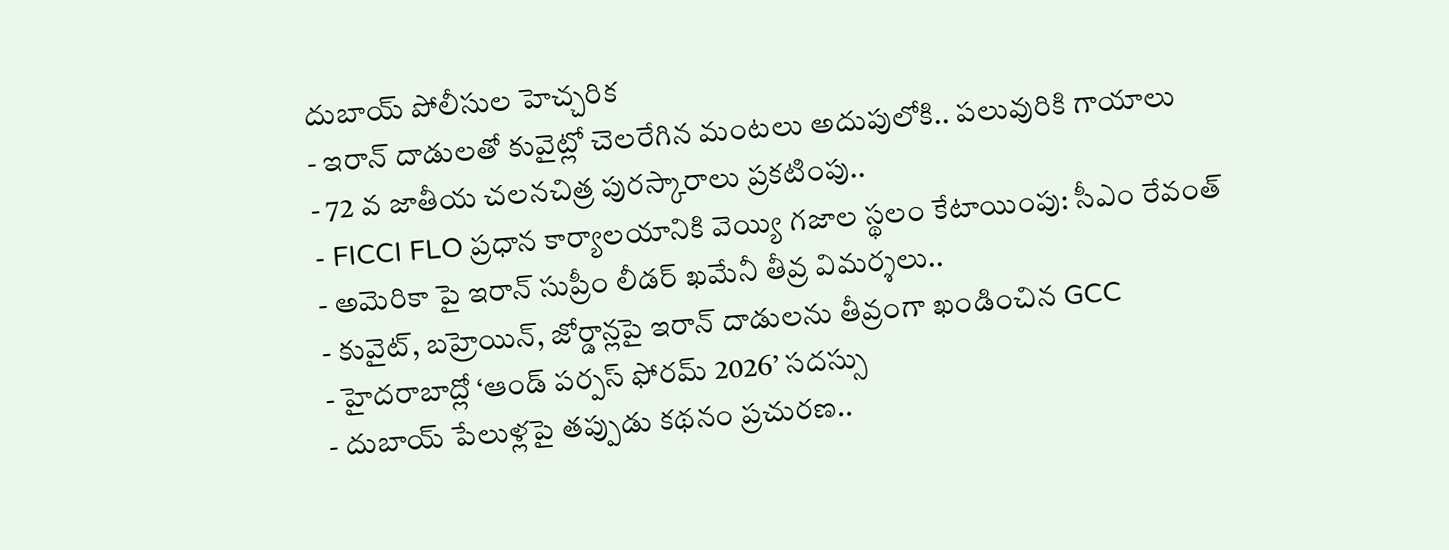దుబాయ్ పోలీసుల హెచ్చరిక
- ఇరాన్ దాడులతో కువైట్లో చెలరేగిన మంటలు అదుపులోకి.. పలువురికి గాయాలు
- 72 వ జాతీయ చలనచిత్ర పురస్కారాలు ప్రకటింపు..
- FICCI FLO ప్రధాన కార్యాలయానికి వెయ్యి గజాల స్థలం కేటాయింపు: సీఎం రేవంత్
- అమెరికా పై ఇరాన్ సుప్రీం లీడర్ ఖమేనీ తీవ్ర విమర్శలు..
- కువైట్, బహ్రెయిన్, జోర్డాన్లపై ఇరాన్ దాడులను తీవ్రంగా ఖండించిన GCC
- హైదరాబాద్లో ‘ఆండ్ పర్పస్ ఫోరమ్ 2026’ సదస్సు
- దుబాయ్ పేలుళ్లపై తప్పుడు కథనం ప్రచురణ..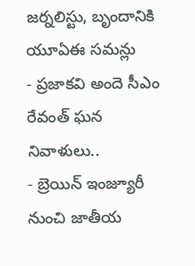జర్నలిస్టు, బృందానికి యూఏఈ సమన్లు
- ప్రజాకవి అందె సీఎం రేవంత్ ఘన నివాళులు..
- బ్రెయిన్ ఇంజ్యూరీ నుంచి జాతీయ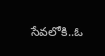సేవలోకి..ఓ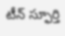టీన్ స్ఫూర్తి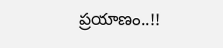ప్రయాణం..!!